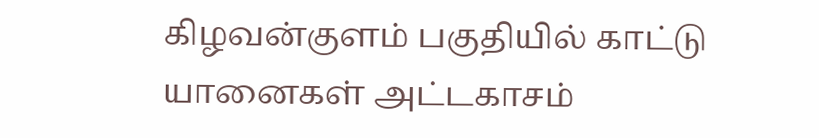கிழவன்குளம் பகுதியில் காட்டு யானைகள் அட்டகாசம்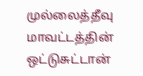முல்லைத்தீவு மாவட்டத்தின் ஒட்டுசுட்டான்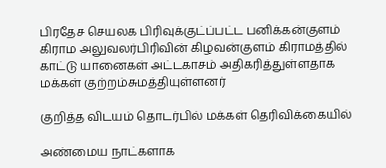பிரதேச செயலக பிரிவுக்குட்ப்பட்ட பனிக்கன்குளம் கிராம அலுவலர்பிரிவின் கிழவன்குளம் கிராமத்தில் காட்டு யானைகள் அட்டகாசம் அதிகரித்துள்ளதாக மக்கள் குற்றம்சுமத்தியுள்ளனர்

குறித்த விடயம் தொடர்பில் மக்கள் தெரிவிக்கையில்

அண்மைய நாட்களாக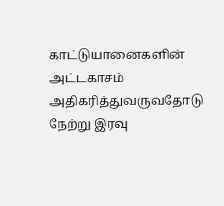காட்டுயானைகளின் அட்டகாசம் அதிகரித்துவருவதோடு நேற்று இரவு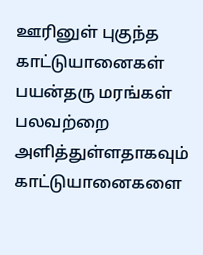ஊரினுள் புகுந்த காட்டுயானைகள் பயன்தரு மரங்கள் பலவற்றை அளித்துள்ளதாகவும் காட்டுயானைகளை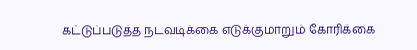கட்டுப்படுத்த நடவடிக்கை எடுக்குமாறும் கோரிக்கை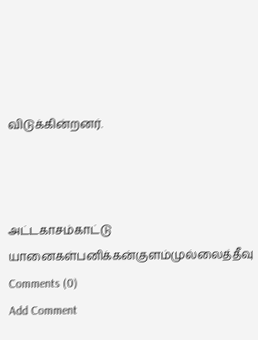விடுக்கின்றனர்.



அட்டகாசம்காட்டு யானைகள்பனிக்கன்குளம்முல்லைத்தீவு
Comments (0)
Add Comment